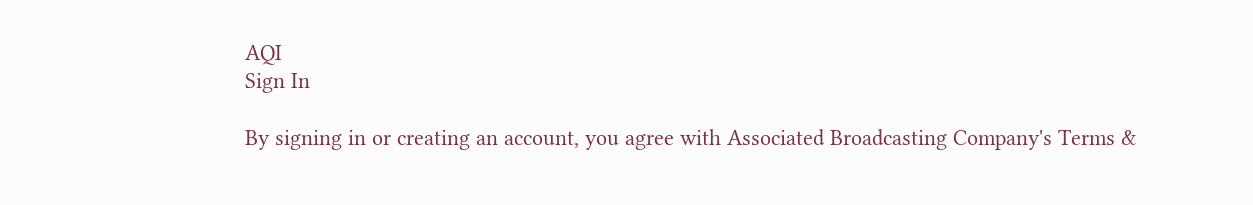AQI
Sign In

By signing in or creating an account, you agree with Associated Broadcasting Company's Terms &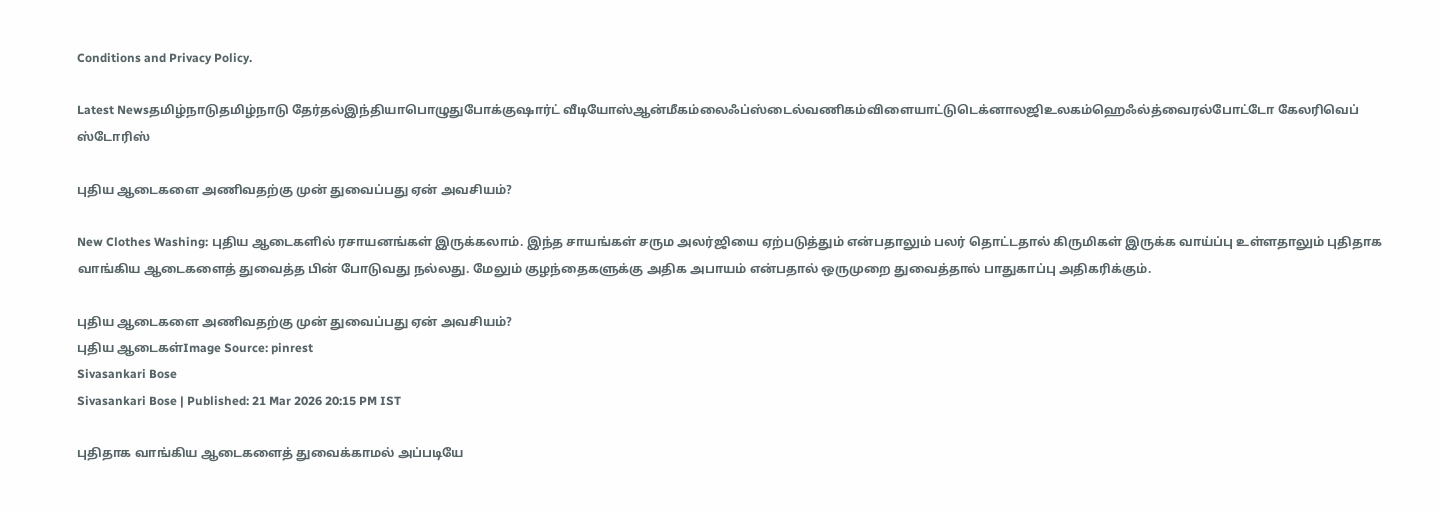Conditions and Privacy Policy.

Latest Newsதமிழ்நாடுதமிழ்நாடு தேர்தல்இந்தியாபொழுதுபோக்குஷார்ட் வீடியோஸ்ஆன்மீகம்லைஃப்ஸ்டைல்வணிகம்விளையாட்டுடெக்னாலஜிஉலகம்ஹெஃல்த்வைரல்போட்டோ கேலரிவெப் ஸ்டோரிஸ்

புதிய ஆடைகளை அணிவதற்கு முன் துவைப்பது ஏன் அவசியம்?

New Clothes Washing: புதிய ஆடைகளில் ரசாயனங்கள் இருக்கலாம். இந்த சாயங்கள் சரும அலர்ஜியை ஏற்படுத்தும் என்பதாலும் பலர் தொட்டதால் கிருமிகள் இருக்க வாய்ப்பு உள்ளதாலும் புதிதாக வாங்கிய ஆடைகளைத் துவைத்த பின் போடுவது நல்லது. மேலும் குழந்தைகளுக்கு அதிக அபாயம் என்பதால் ஒருமுறை துவைத்தால் பாதுகாப்பு அதிகரிக்கும்.

புதிய ஆடைகளை அணிவதற்கு முன் துவைப்பது ஏன் அவசியம்?
புதிய ஆடைகள்Image Source: pinrest
Sivasankari Bose
Sivasankari Bose | Published: 21 Mar 2026 20:15 PM IST

புதிதாக வாங்கிய ஆடைகளைத் துவைக்காமல் அப்படியே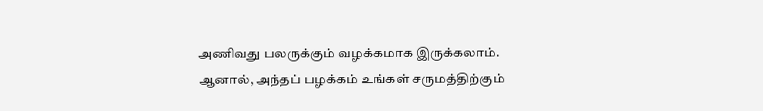அணிவது பலருக்கும் வழக்கமாக இருக்கலாம். ஆனால், அந்தப் பழக்கம் உங்கள் சருமத்திற்கும்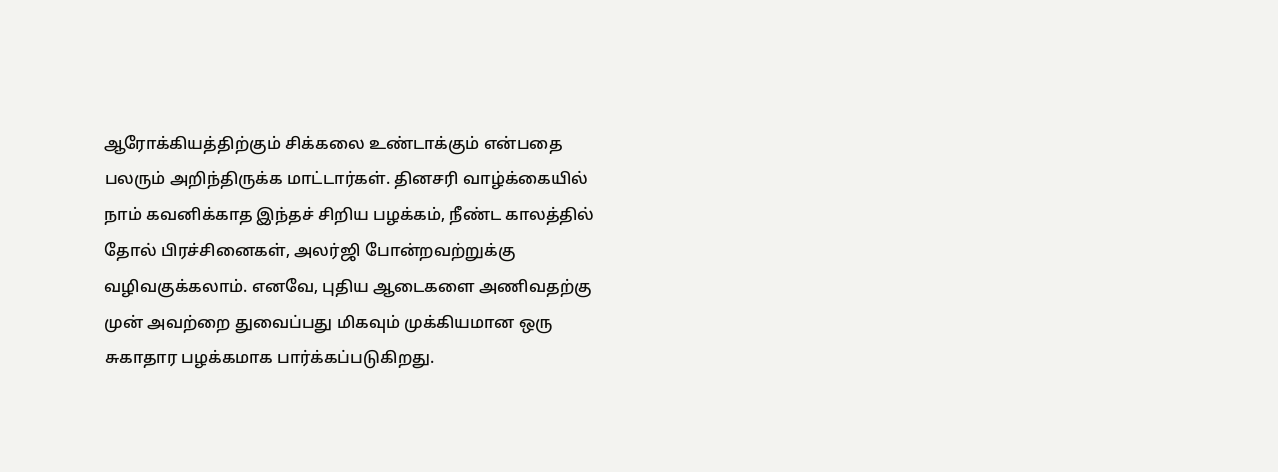ஆரோக்கியத்திற்கும் சிக்கலை உண்டாக்கும் என்பதை பலரும் அறிந்திருக்க மாட்டார்கள். தினசரி வாழ்க்கையில் நாம் கவனிக்காத இந்தச் சிறிய பழக்கம், நீண்ட காலத்தில் தோல் பிரச்சினைகள், அலர்ஜி போன்றவற்றுக்கு வழிவகுக்கலாம். எனவே, புதிய ஆடைகளை அணிவதற்கு முன் அவற்றை துவைப்பது மிகவும் முக்கியமான ஒரு சுகாதார பழக்கமாக பார்க்கப்படுகிறது.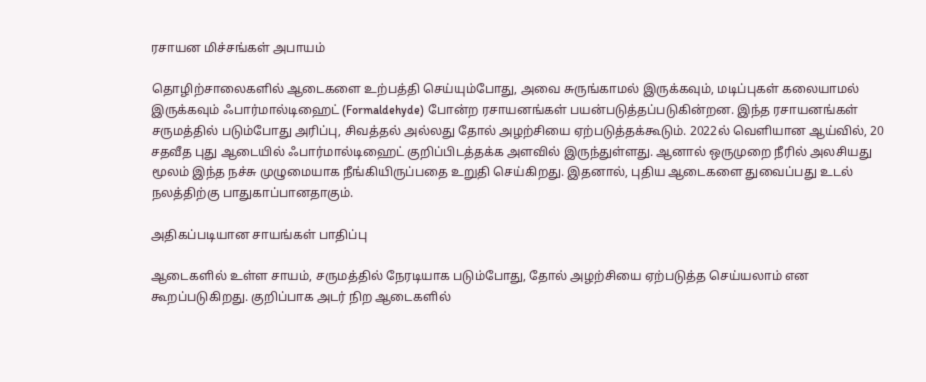ரசாயன மிச்சங்கள் அபாயம்

தொழிற்சாலைகளில் ஆடைகளை உற்பத்தி செய்யும்போது, அவை சுருங்காமல் இருக்கவும், மடிப்புகள் கலையாமல் இருக்கவும் ஃபார்மால்டிஹைட் (Formaldehyde) போன்ற ரசாயனங்கள் பயன்படுத்தப்படுகின்றன. இந்த ரசாயனங்கள் சருமத்தில் படும்போது அரிப்பு, சிவத்தல் அல்லது தோல் அழற்சியை ஏற்படுத்தக்கூடும். 2022ல் வெளியான ஆய்வில், 20 சதவீத புது ஆடையில் ஃபார்மால்டிஹைட் குறிப்பிடத்தக்க அளவில் இருந்துள்ளது. ஆனால் ஒருமுறை நீரில் அலசியது மூலம் இந்த நச்சு முழுமையாக நீங்கியிருப்பதை உறுதி செய்கிறது. இதனால், புதிய ஆடைகளை துவைப்பது உடல் நலத்திற்கு பாதுகாப்பானதாகும்.

அதிகப்படியான சாயங்கள் பாதிப்பு

ஆடைகளில் உள்ள சாயம், சருமத்தில் நேரடியாக படும்போது, தோல் அழற்சியை ஏற்படுத்த செய்யலாம் என கூறப்படுகிறது. குறிப்பாக அடர் நிற ஆடைகளில்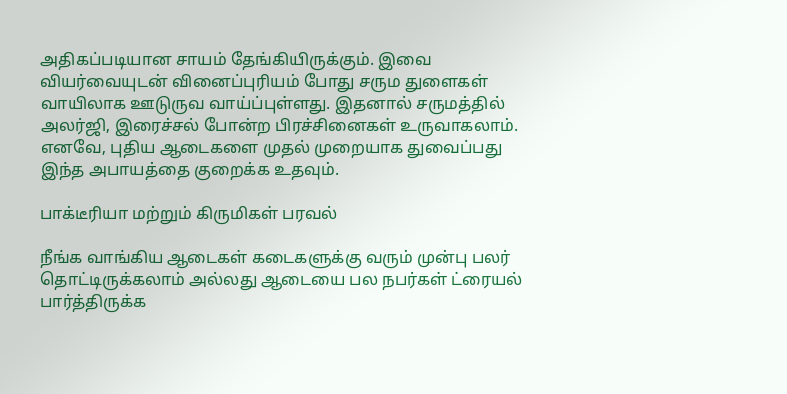அதிகப்படியான சாயம் தேங்கியிருக்கும். இவை வியர்வையுடன் வினைப்புரியம் போது சரும துளைகள் வாயிலாக ஊடுருவ வாய்ப்புள்ளது. இதனால் சருமத்தில் அலர்ஜி, இரைச்சல் போன்ற பிரச்சினைகள் உருவாகலாம். எனவே, புதிய ஆடைகளை முதல் முறையாக துவைப்பது இந்த அபாயத்தை குறைக்க உதவும்.

பாக்டீரியா மற்றும் கிருமிகள் பரவல்

நீங்க வாங்கிய ஆடைகள் கடைகளுக்கு வரும் முன்பு பலர் தொட்டிருக்கலாம் அல்லது ஆடையை பல நபர்கள் ட்ரையல் பார்த்திருக்க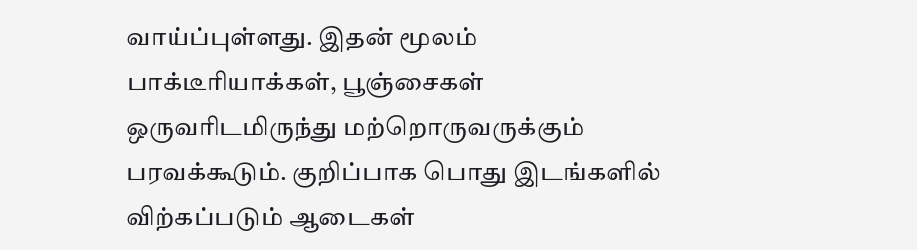வாய்ப்புள்ளது. இதன் மூலம் பாக்டீரியாக்கள், பூஞ்சைகள் ஒருவரிடமிருந்து மற்றொருவருக்கும் பரவக்கூடும். குறிப்பாக பொது இடங்களில் விற்கப்படும் ஆடைகள்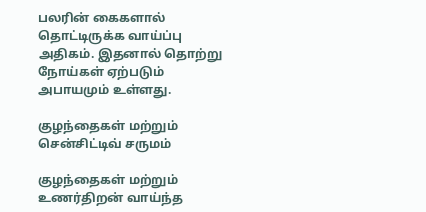பலரின் கைகளால் தொட்டிருக்க வாய்ப்பு அதிகம். இதனால் தொற்று நோய்கள் ஏற்படும் அபாயமும் உள்ளது.

குழந்தைகள் மற்றும் சென்சிட்டிவ் சருமம்

குழந்தைகள் மற்றும் உணர்திறன் வாய்ந்த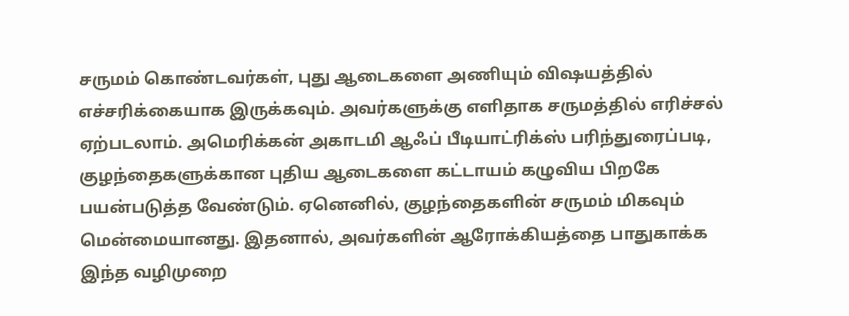சருமம் கொண்டவர்கள், புது ஆடைகளை அணியும் விஷயத்தில் எச்சரிக்கையாக இருக்கவும். அவர்களுக்கு எளிதாக சருமத்தில் எரிச்சல் ஏற்படலாம். அமெரிக்கன் அகாடமி ஆஃப் பீடியாட்ரிக்ஸ் பரிந்துரைப்படி, குழந்தைகளுக்கான புதிய ஆடைகளை கட்டாயம் கழுவிய பிறகே பயன்படுத்த வேண்டும். ஏனெனில், குழந்தைகளின் சருமம் மிகவும் மென்மையானது. இதனால், அவர்களின் ஆரோக்கியத்தை பாதுகாக்க இந்த வழிமுறை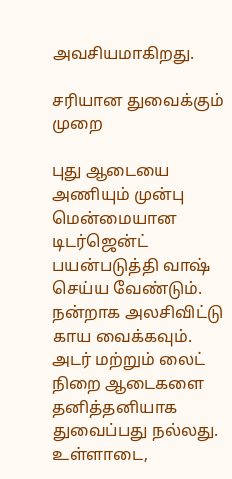அவசியமாகிறது.

சரியான துவைக்கும் முறை

புது ஆடையை அணியும் முன்பு மென்மையான டிடர்ஜென்ட் பயன்படுத்தி வாஷ் செய்ய வேண்டும். நன்றாக அலசிவிட்டு காய வைக்கவும். அடர் மற்றும் லைட் நிறை ஆடைகளை தனித்தனியாக துவைப்பது நல்லது. உள்ளாடை,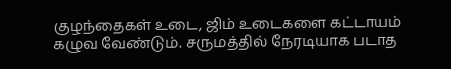குழந்தைகள் உடை, ஜிம் உடைகளை கட்டாயம் கழுவ வேண்டும். சருமத்தில் நேரடியாக படாத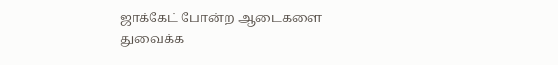ஜாக்கேட் போன்ற ஆடைகளை துவைக்க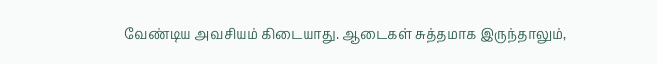வேண்டிய அவசியம் கிடையாது. ஆடைகள் சுத்தமாக இருந்தாலும்,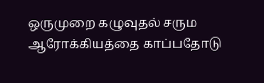ஒருமுறை கழுவுதல் சரும ஆரோக்கியத்தை காப்பதோடு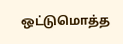ஒட்டுமொத்த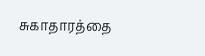சுகாதாரத்தை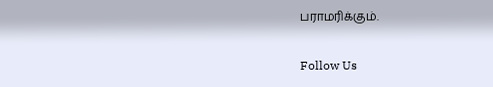பராமரிக்கும்.

Follow Us